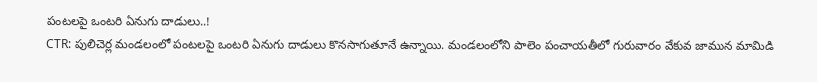పంటలపై ఒంటరి ఏనుగు దాడులు..!
CTR: పులిచెర్ల మండలంలో పంటలపై ఒంటరి ఏనుగు దాడులు కొనసాగుతూనే ఉన్నాయి. మండలంలోని పాలెం పంచాయతీలో గురువారం వేకువ జామున మామిడి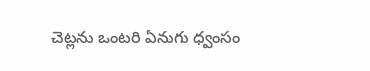చెట్లను ఒంటరి ఏనుగు ధ్వంసం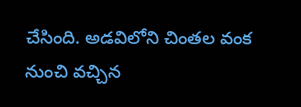చేసింది. అడవిలోని చింతల వంక నుంచి వచ్చిన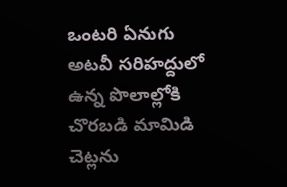ఒంటరి ఏనుగు అటవీ సరిహద్దులో ఉన్న పొలాల్లోకి చొరబడి మామిడి చెట్లను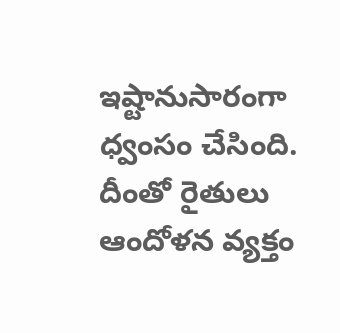ఇష్టానుసారంగా ధ్వంసం చేసింది. దీంతో రైతులు ఆందోళన వ్యక్తం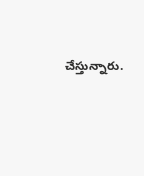చేస్తున్నారు.